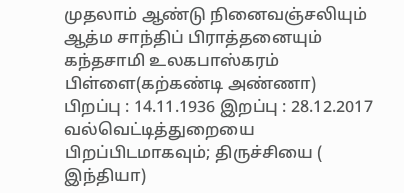முதலாம் ஆண்டு நினைவஞ்சலியும் ஆத்ம சாந்திப் பிராத்தனையும்
கந்தசாமி உலகபாஸ்கரம் பிள்ளை(கற்கண்டி அண்ணா)
பிறப்பு : 14.11.1936 இறப்பு : 28.12.2017
வல்வெட்டித்துறையை பிறப்பிடமாகவும்; திருச்சியை ( இந்தியா)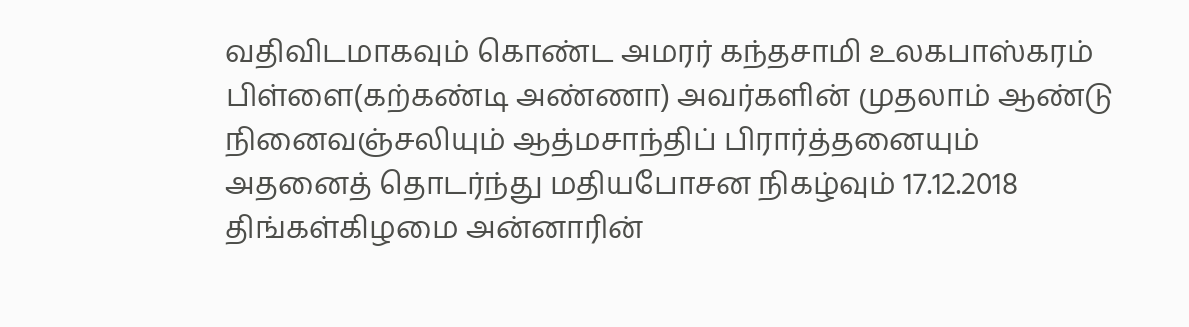வதிவிடமாகவும் கொண்ட அமரர் கந்தசாமி உலகபாஸ்கரம் பிள்ளை(கற்கண்டி அண்ணா) அவர்களின் முதலாம் ஆண்டு நினைவஞ்சலியும் ஆத்மசாந்திப் பிரார்த்தனையும் அதனைத் தொடர்ந்து மதியபோசன நிகழ்வும் 17.12.2018 திங்கள்கிழமை அன்னாரின்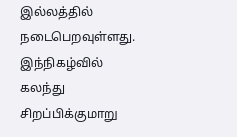இல்லத்தில் நடைபெறவுள்ளது.
இந்நிகழ்வில் கலந்து சிறப்பிக்குமாறு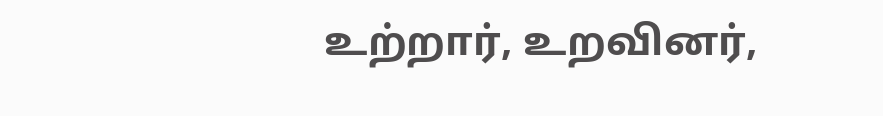உற்றார், உறவினர்,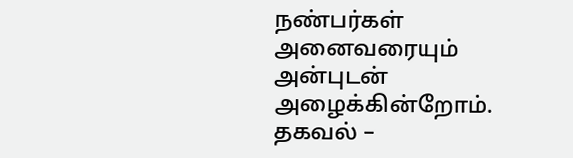நண்பர்கள் அனைவரையும் அன்புடன் அழைக்கின்றோம்.
தகவல் –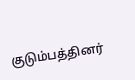குடும்பத்தினர்